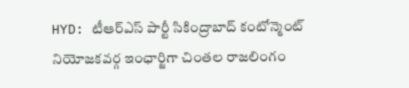HYD: టీఆర్ఎస్ పార్టీ సికింద్రాబాద్ కంటోన్మెంట్ నియోజకవర్గ ఇంఛార్జిగా చింతల రాజలింగం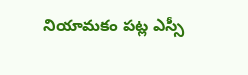నియామకం పట్ల ఎస్సీ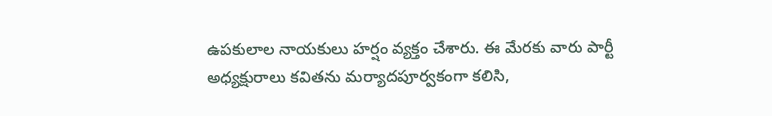ఉపకులాల నాయకులు హర్షం వ్యక్తం చేశారు. ఈ మేరకు వారు పార్టీ అధ్యక్షురాలు కవితను మర్యాదపూర్వకంగా కలిసి,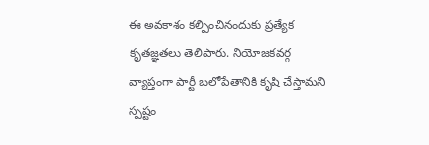ఈ అవకాశం కల్పించినందుకు ప్రత్యేక కృతజ్ఞతలు తెలిపారు. నియోజకవర్గ వ్యాప్తంగా పార్టీ బలోపేతానికి కృషి చేస్తామని స్పష్టం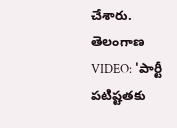చేశారు.
తెలంగాణ
VIDEO: 'పార్టీ పటిష్టతకు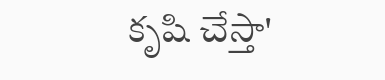కృషి చేస్తా'